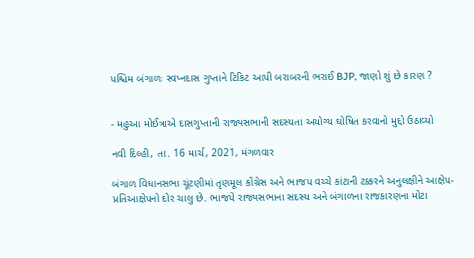પશ્ચિમ બંગાળઃ સ્વપ્નદાસ ગુપ્તાને ટિકિટ આપી બરાબરની ભરાઈ BJP, જાણો શું છે કારણ ?


- મહુઆ મોઈત્રાએ દાસગુપ્તાની રાજ્યસભાની સદસ્યતા અયોગ્ય ઘોષિત કરવાનો મુદ્દો ઉઠાવ્યો

નવી દિલ્હી, તા. 16 માર્ચ, 2021, મંગળવાર

બંગાળ વિધાનસભા ચૂંટણીમાં તૃણમૂલ કોંગ્રેસ અને ભાજપ વચ્ચે કાંટાની ટક્કરને અનુલક્ષીને આક્ષેપ-પ્રતિઆક્ષેપનો દોર ચાલુ છે. ભાજપે રાજ્યસભાના સદસ્ય અને બંગાળના રાજકારણના મોટા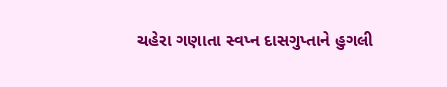ચહેરા ગણાતા સ્વપ્ન દાસગુપ્તાને હુગલી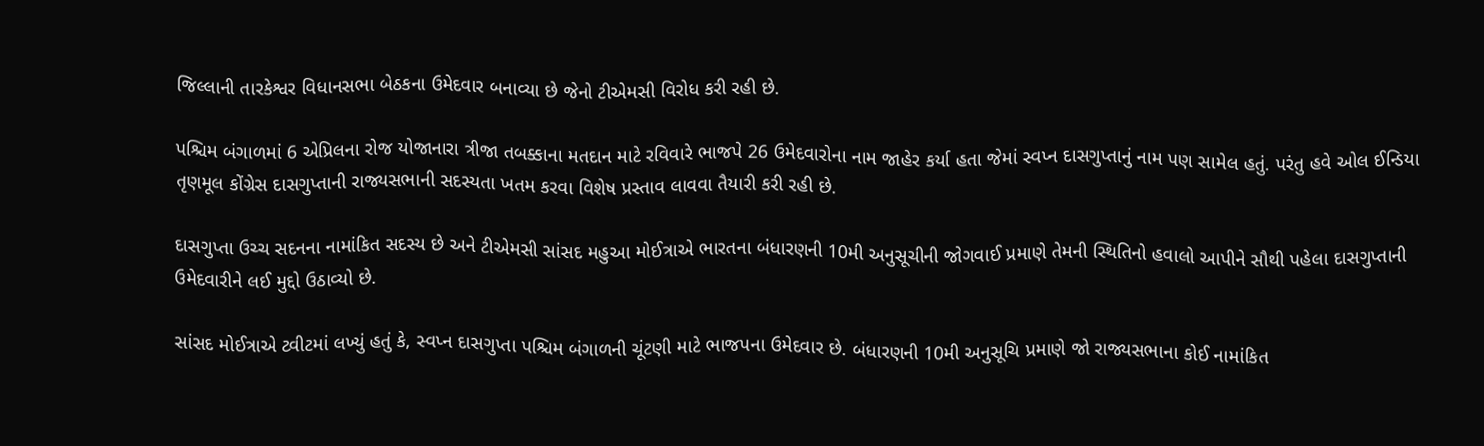જિલ્લાની તારકેશ્વર વિધાનસભા બેઠકના ઉમેદવાર બનાવ્યા છે જેનો ટીએમસી વિરોધ કરી રહી છે.

પશ્ચિમ બંગાળમાં 6 એપ્રિલના રોજ યોજાનારા ત્રીજા તબક્કાના મતદાન માટે રવિવારે ભાજપે 26 ઉમેદવારોના નામ જાહેર કર્યા હતા જેમાં સ્વપ્ન દાસગુપ્તાનું નામ પણ સામેલ હતું. પરંતુ હવે ઓલ ઈન્ડિયા તૃણમૂલ કોંગ્રેસ દાસગુપ્તાની રાજ્યસભાની સદસ્યતા ખતમ કરવા વિશેષ પ્રસ્તાવ લાવવા તૈયારી કરી રહી છે.

દાસગુપ્તા ઉચ્ચ સદનના નામાંકિત સદસ્ય છે અને ટીએમસી સાંસદ મહુઆ મોઈત્રાએ ભારતના બંધારણની 10મી અનુસૂચીની જોગવાઈ પ્રમાણે તેમની સ્થિતિનો હવાલો આપીને સૌથી પહેલા દાસગુપ્તાની ઉમેદવારીને લઈ મુદ્દો ઉઠાવ્યો છે.

સાંસદ મોઈત્રાએ ટ્વીટમાં લખ્યું હતું કે, સ્વપ્ન દાસગુપ્તા પશ્ચિમ બંગાળની ચૂંટણી માટે ભાજપના ઉમેદવાર છે. બંધારણની 10મી અનુસૂચિ પ્રમાણે જો રાજ્યસભાના કોઈ નામાંકિત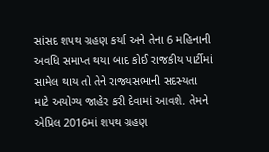સાંસદ શપથ ગ્રહણ કર્યા અને તેના 6 મહિનાની અવધિ સમાપ્ત થયા બાદ કોઈ રાજકીય પાર્ટીમાં સામેલ થાય તો તેને રાજ્યસભાની સદસ્યતા માટે અયોગ્ય જાહેર કરી દેવામાં આવશે. તેમને એપ્રિલ 2016માં શપથ ગ્રહણ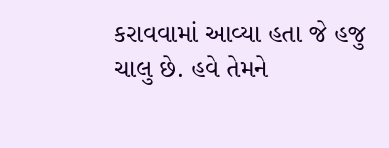કરાવવામાં આવ્યા હતા જે હજુ ચાલુ છે. હવે તેમને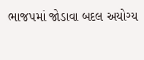ભાજપમાં જોડાવા બદલ અયોગ્ય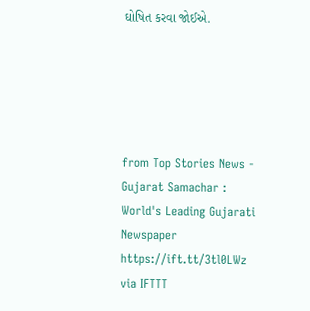ઘોષિત કરવા જોઈએ.





from Top Stories News - Gujarat Samachar : World's Leading Gujarati Newspaper https://ift.tt/3tl0LWz
via IFTTT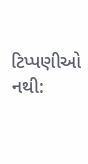ટિપ્પણીઓ નથી: